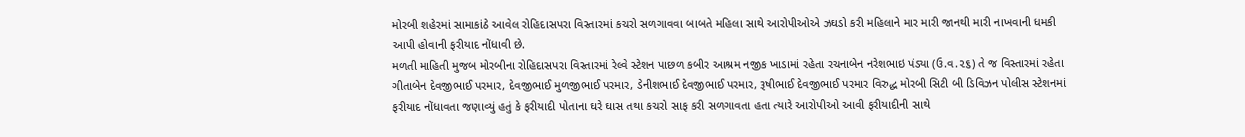મોરબી શહેરમાં સામાકાંઠે આવેલ રોહિદાસપરા વિસ્તારમાં કચરો સળગાવવા બાબતે મહિલા સાથે આરોપીઓએ ઝઘડો કરી મહિલાને માર મારી જાનથી મારી નાખવાની ધમકી આપી હોવાની ફરીયાદ નોંધાવી છે.
મળતી માહિતી મુજબ મોરબીના રોહિદાસપરા વિસ્તારમાં રેલ્વે સ્ટેશન પાછળ કબીર આશ્રમ નજીક ખાડામાં રહેતા રચનાબેન નરેશભાઇ પંડ્યા (ઉ.વ.૨૬) તે જ વિસ્તારમાં રહેતા ગીતાબેન દેવજીભાઈ પરમાર, દેવજીભાઈ મુળજીભાઈ પરમાર, ડેનીશભાઈ દેવજીભાઈ પરમાર, રૂષીભાઈ દેવજીભાઈ પરમાર વિરુદ્ધ મોરબી સિટી બી ડિવિઝન પોલીસ સ્ટેશનમાં ફરીયાદ નોંધાવતા જણાવ્યું હતું કે ફરીયાદી પોતાના ઘરે ઘાસ તથા કચરો સાફ કરી સળગાવતા હતા ત્યારે આરોપીઓ આવી ફરીયાદીની સાથે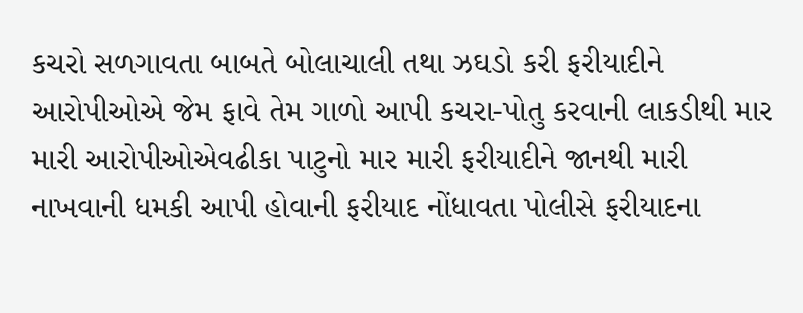કચરો સળગાવતા બાબતે બોલાચાલી તથા ઝઘડો કરી ફરીયાદીને આરોપીઓએ જેમ ફાવે તેમ ગાળો આપી કચરા-પોતુ કરવાની લાકડીથી માર મારી આરોપીઓએવઢીકા પાટુનો માર મારી ફરીયાદીને જાનથી મારી નાખવાની ધમકી આપી હોવાની ફરીયાદ નોંધાવતા પોલીસે ફરીયાદના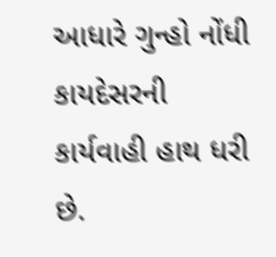આધારે ગુન્હો નોંધી કાયદેસરની કાર્યવાહી હાથ ધરી છે.